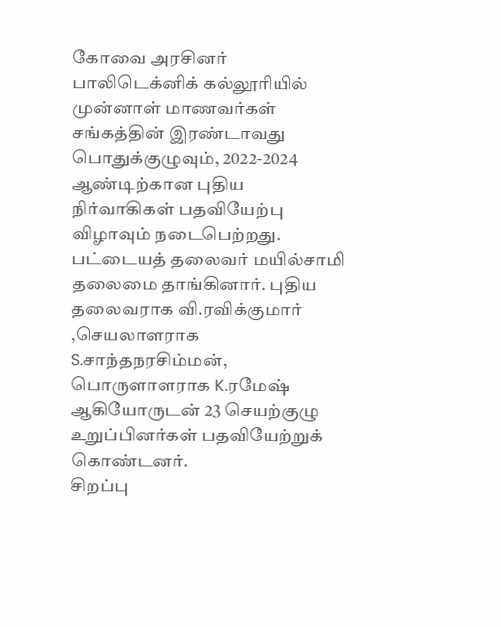கோவை அரசினர் பாலிடெக்னிக் கல்லூரியில் முன்னாள் மாணவர்கள் சங்கத்தின் இரண்டாவது பொதுக்குழுவும், 2022-2024 ஆண்டிற்கான புதிய நிர்வாகிகள் பதவியேற்பு விழாவும் நடைபெற்றது.
பட்டையத் தலைவர் மயில்சாமி தலைமை தாங்கினார். புதிய தலைவராக வி.ரவிக்குமார் ,செயலாளராக S.சாந்தநரசிம்மன், பொருளாளராக K.ரமேஷ் ஆகியோருடன் 23 செயற்குழு உறுப்பினர்கள் பதவியேற்றுக் கொண்டனர்.
சிறப்பு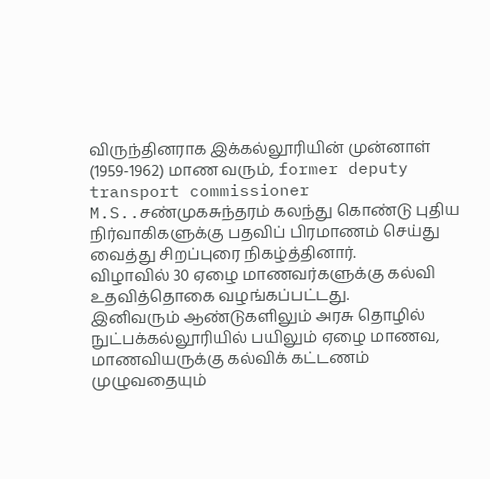விருந்தினராக இக்கல்லூரியின் முன்னாள் (1959-1962) மாண வரும், former deputy transport commissioner M.S..சண்முகசுந்தரம் கலந்து கொண்டு புதிய நிர்வாகிகளுக்கு பதவிப் பிரமாணம் செய்து வைத்து சிறப்புரை நிகழ்த்தினார்.
விழாவில் 30 ஏழை மாணவர்களுக்கு கல்வி உதவித்தொகை வழங்கப்பட்டது.
இனிவரும் ஆண்டுகளிலும் அரசு தொழில் நுட்பக்கல்லூரியில் பயிலும் ஏழை மாணவ, மாணவியருக்கு கல்விக் கட்டணம் முழுவதையும்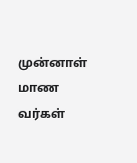முன்னாள் மாண வர்கள்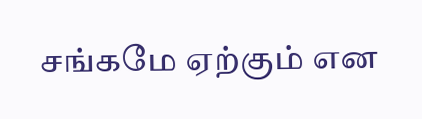சங்கமே ஏற்கும் என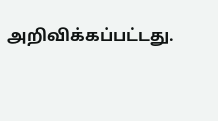அறிவிக்கப்பட்டது.